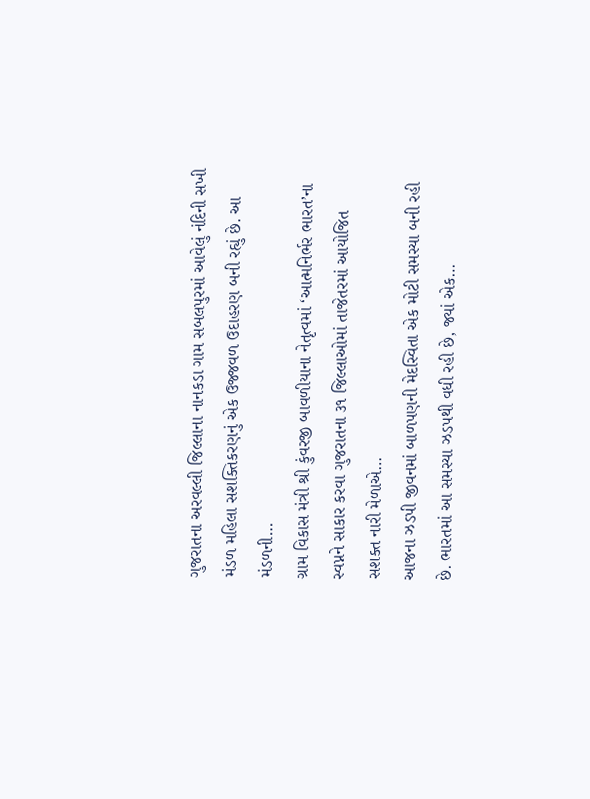ગુજરાતના અરવલ્લી જિલ્લાના નાનકડા ગામ સબલપુરમાં આવેલું નંદિની સખી મંડળ મહિલા સશક્તિકરણનું એક ઉજ્જવળ ઉદાહરણ બની રહ્યું છે. આ મંડળની…
ગ્રામ વિકાસ મંત્રી શ્રી કુંવરજી બાવળીયાના નેતૃત્વમાં ‘આત્મનિર્ભર ભારત’ના સ્વપ્નને સાકાર કરવા ગુજરાતના ૩૧ જિલ્લાઓમાં તાજેતરમાં આયોજિત સશક્ત નારી મેળાએ…
આજના ઝડપી જીવનમાં બાળપણની મેદસ્વિતા એક મોટી સમસ્યા બની રહી છે. ભારતમાં આ સમસ્યા ઝડપથી વધી રહી છે, જ્યાં એક…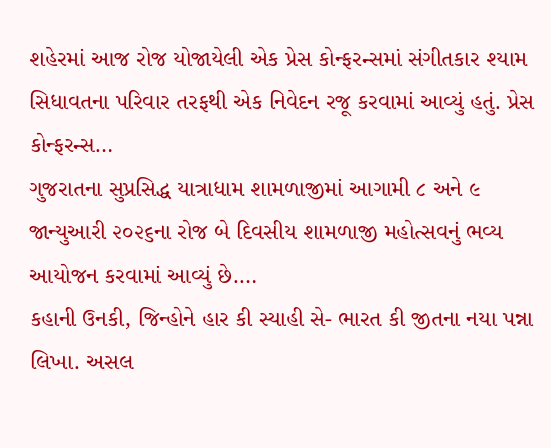શહેરમાં આજ રોજ યોજાયેલી એક પ્રેસ કોન્ફરન્સમાં સંગીતકાર શ્યામ સિધાવતના પરિવાર તરફથી એક નિવેદન રજૂ કરવામાં આવ્યું હતું. પ્રેસ કોન્ફરન્સ…
ગુજરાતના સુપ્રસિદ્ધ યાત્રાધામ શામળાજીમાં આગામી ૮ અને ૯ જાન્યુઆરી ૨૦૨૬ના રોજ બે દિવસીય શામળાજી મહોત્સવનું ભવ્ય આયોજન કરવામાં આવ્યું છે.…
કહાની ઉનકી, જિન્હોને હાર કી સ્યાહી સે- ભારત કી જીતના નયા પન્ના લિખા. અસલ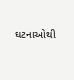ઘટનાઓથી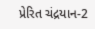પ્રેરિત ચંદ્રયાન-2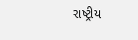રાષ્ટ્રીય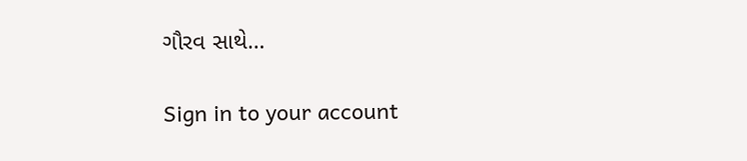ગૌરવ સાથે…

Sign in to your account